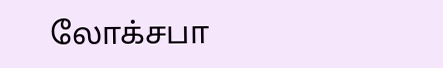லோக்சபா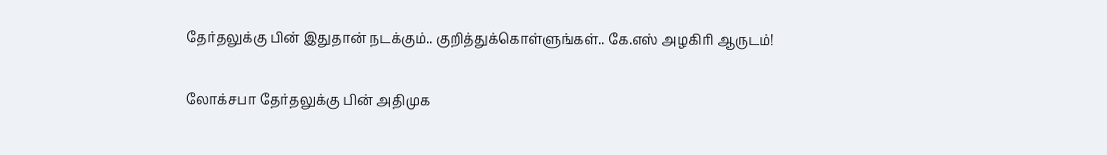தேர்தலுக்கு பின் இதுதான் நடக்கும்.. குறித்துக்கொள்ளுங்கள்.. கே.எஸ் அழகிரி ஆருடம்!

லோக்சபா தேர்தலுக்கு பின் அதிமுக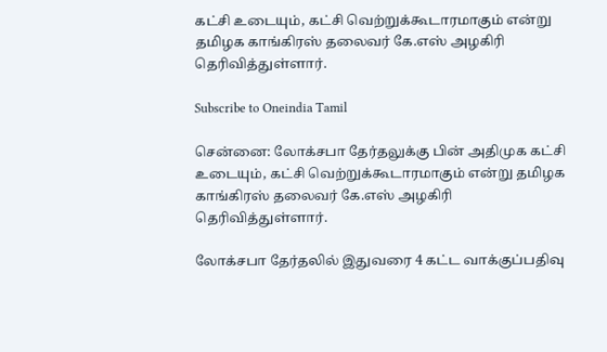கட்சி உடையும், கட்சி வெற்றுக்கூடாரமாகும் என்று தமிழக காங்கிரஸ் தலைவர் கே.எஸ் அழகிரி தெரிவித்துள்ளார்.

Subscribe to Oneindia Tamil

சென்னை: லோக்சபா தேர்தலுக்கு பின் அதிமுக கட்சி உடையும், கட்சி வெற்றுக்கூடாரமாகும் என்று தமிழக காங்கிரஸ் தலைவர் கே.எஸ் அழகிரி தெரிவித்துள்ளார்.

லோக்சபா தேர்தலில் இதுவரை 4 கட்ட வாக்குப்பதிவு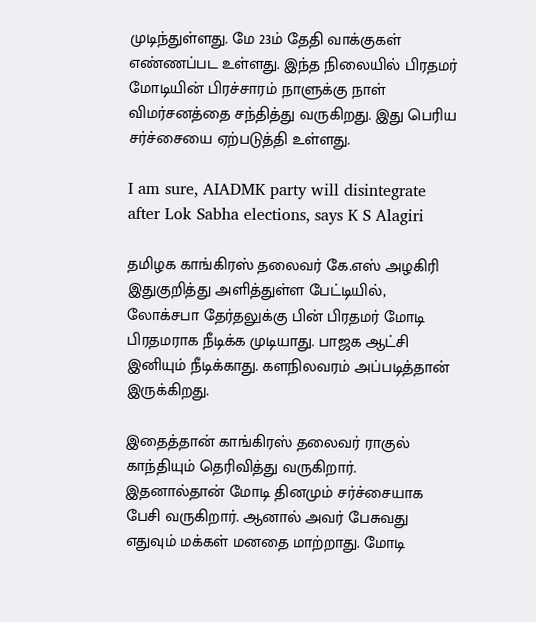முடிந்துள்ளது. மே 23ம் தேதி வாக்குகள் எண்ணப்பட உள்ளது. இந்த நிலையில் பிரதமர் மோடியின் பிரச்சாரம் நாளுக்கு நாள் விமர்சனத்தை சந்தித்து வருகிறது. இது பெரிய சர்ச்சையை ஏற்படுத்தி உள்ளது.

I am sure, AIADMK party will disintegrate after Lok Sabha elections, says K S Alagiri

தமிழக காங்கிரஸ் தலைவர் கே.எஸ் அழகிரி இதுகுறித்து அளித்துள்ள பேட்டியில், லோக்சபா தேர்தலுக்கு பின் பிரதமர் மோடி பிரதமராக நீடிக்க முடியாது. பாஜக ஆட்சி இனியும் நீடிக்காது. களநிலவரம் அப்படித்தான் இருக்கிறது.

இதைத்தான் காங்கிரஸ் தலைவர் ராகுல் காந்தியும் தெரிவித்து வருகிறார். இதனால்தான் மோடி தினமும் சர்ச்சையாக பேசி வருகிறார். ஆனால் அவர் பேசுவது எதுவும் மக்கள் மனதை மாற்றாது. மோடி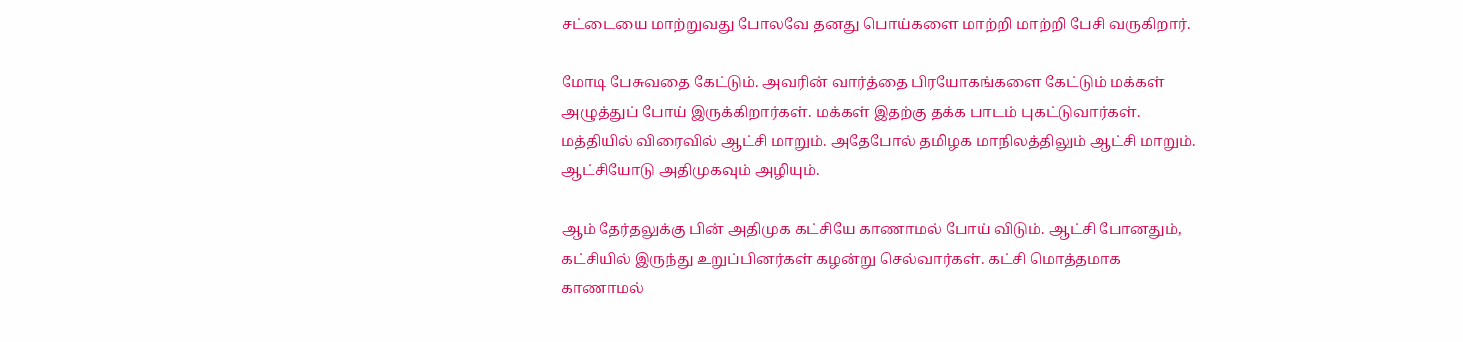சட்டையை மாற்றுவது போலவே தனது பொய்களை மாற்றி மாற்றி பேசி வருகிறார்.

மோடி பேசுவதை கேட்டும். அவரின் வார்த்தை பிரயோகங்களை கேட்டும் மக்கள் அழுத்துப் போய் இருக்கிறார்கள். மக்கள் இதற்கு தக்க பாடம் புகட்டுவார்கள். மத்தியில் விரைவில் ஆட்சி மாறும். அதேபோல் தமிழக மாநிலத்திலும் ஆட்சி மாறும். ஆட்சியோடு அதிமுகவும் அழியும்.

ஆம் தேர்தலுக்கு பின் அதிமுக கட்சியே காணாமல் போய் விடும். ஆட்சி போனதும், கட்சியில் இருந்து உறுப்பினர்கள் கழன்று செல்வார்கள். கட்சி மொத்தமாக காணாமல்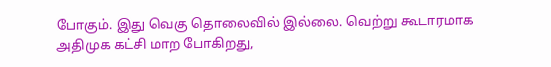போகும். இது வெகு தொலைவில் இல்லை. வெற்று கூடாரமாக அதிமுக கட்சி மாற போகிறது,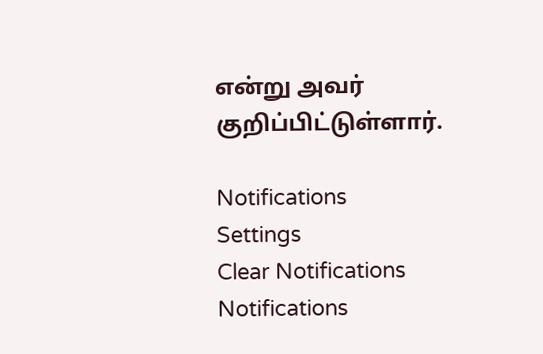என்று அவர் குறிப்பிட்டுள்ளார்.

Notifications
Settings
Clear Notifications
Notifications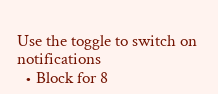Use the toggle to switch on notifications
  • Block for 8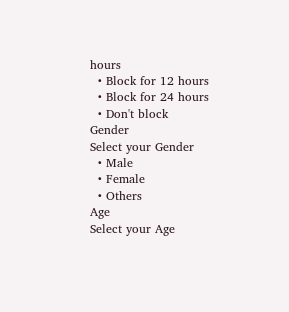hours
  • Block for 12 hours
  • Block for 24 hours
  • Don't block
Gender
Select your Gender
  • Male
  • Female
  • Others
Age
Select your Age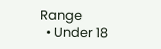Range
  • Under 18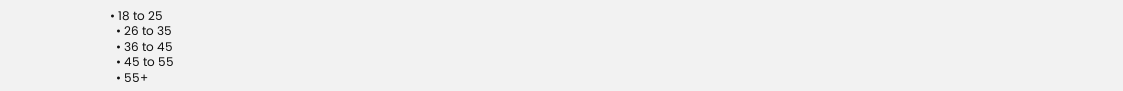• 18 to 25
  • 26 to 35
  • 36 to 45
  • 45 to 55
  • 55+